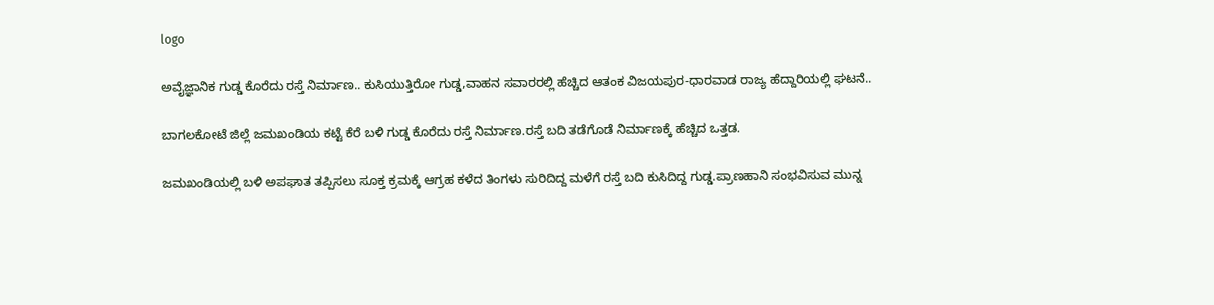logo

ಅವೈಜ್ಞಾನಿಕ ಗುಡ್ಡ ಕೊರೆದು ರಸ್ತೆ ನಿರ್ಮಾಣ.. ಕುಸಿಯುತ್ತಿರೋ ಗುಡ್ಡ,ವಾಹನ ಸವಾರರಲ್ಲಿ ಹೆಚ್ಚಿದ ಆತಂಕ ವಿಜಯಪುರ-ಧಾರವಾಡ ರಾಜ್ಯ ಹೆದ್ದಾರಿಯಲ್ಲಿ ಘಟನೆ..

ಬಾಗಲಕೋಟೆ ಜಿಲ್ಲೆ ಜಮಖಂಡಿಯ ಕಟ್ಟೆ ಕೆರೆ ಬಳಿ ಗುಡ್ಡ ಕೊರೆದು ರಸ್ತೆ ನಿರ್ಮಾಣ.ರಸ್ತೆ ಬದಿ ತಡೆಗೊಡೆ ನಿರ್ಮಾಣಕ್ಕೆ ಹೆಚ್ಚಿದ ಒತ್ತಡ.

ಜಮಖಂಡಿಯಲ್ಲಿ ಬಳಿ ಅಪಘಾತ ತಪ್ಪಿಸಲು ಸೂಕ್ತ ಕ್ರಮಕ್ಕೆ ಆಗ್ರಹ ಕಳೆದ ತಿಂಗಳು ಸುರಿದಿದ್ದ ಮಳೆಗೆ ರಸ್ತೆ ಬದಿ ಕುಸಿದಿದ್ದ ಗುಡ್ಡ.ಪ್ರಾಣಹಾನಿ ಸಂಭವಿಸುವ ಮುನ್ನ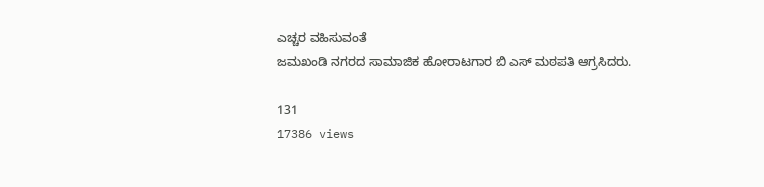ಎಚ್ಚರ ವಹಿಸುವಂತೆ
ಜಮಖಂಡಿ ನಗರದ ಸಾಮಾಜಿಕ ಹೋರಾಟಗಾರ ಬಿ ಎಸ್ ಮಠಪತಿ ಆಗ್ರಸಿದರು.

131
17386 views